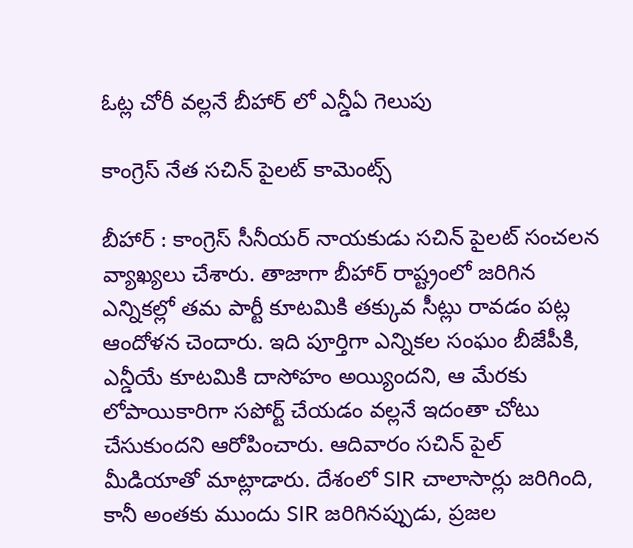ఓట్ల చోరీ వ‌ల్ల‌నే బీహార్ లో ఎన్డీఏ గెలుపు

కాంగ్రెస్ నేత స‌చిన్ పైల‌ట్ కామెంట్స్

బీహార్ : కాంగ్రెస్ సీనీయ‌ర్ నాయ‌కుడు స‌చిన్ పైల‌ట్ సంచ‌ల‌న వ్యాఖ్య‌లు చేశారు. తాజాగా బీహార్ రాష్ట్రంలో జ‌రిగిన ఎన్నిక‌ల్లో త‌మ పార్టీ కూట‌మికి త‌క్కువ సీట్లు రావ‌డం ప‌ట్ల ఆందోళ‌న చెందారు. ఇది పూర్తిగా ఎన్నిక‌ల సంఘం బీజేపీకి, ఎన్డీయే కూట‌మికి దాసోహం అయ్యింద‌ని, ఆ మేర‌కు లోపాయికారిగా స‌పోర్ట్ చేయ‌డం వ‌ల్ల‌నే ఇదంతా చోటు చేసుకుంద‌ని ఆరోపించారు. ఆదివారం స‌చిన్ పైల్ మీడియాతో మాట్లాడారు. దేశంలో SIR చాలాసార్లు జరిగింది, కానీ అంతకు ముందు SIR జరిగినప్పుడు, ప్రజల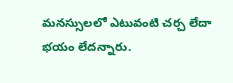మనస్సులలో ఎటువంటి చర్చ లేదా భయం లేదన్నారు.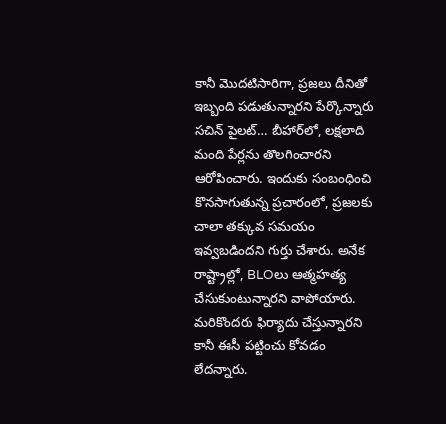కానీ మొదటిసారిగా, ప్రజలు దీనితో ఇబ్బంది పడుతున్నారని పేర్కొన్నారు స‌చిన్ పైల‌ట్… బీహార్‌లో, లక్షలాది మంది పేర్లను తొలగించారని ఆరోపించారు. ఇందుకు సంబంధించి కొనసాగుతున్న ప్రచారంలో, ప్రజలకు చాలా తక్కువ సమయం ఇవ్వబడిందని గుర్తు చేశారు. అనేక రాష్ట్రాల్లో, BLOలు ఆత్మహత్య చేసుకుంటున్నార‌ని వాపోయారు. మరికొందరు ఫిర్యాదు చేస్తున్నారని కానీ ఈసీ ప‌ట్టించు కోవ‌డం లేద‌న్నారు.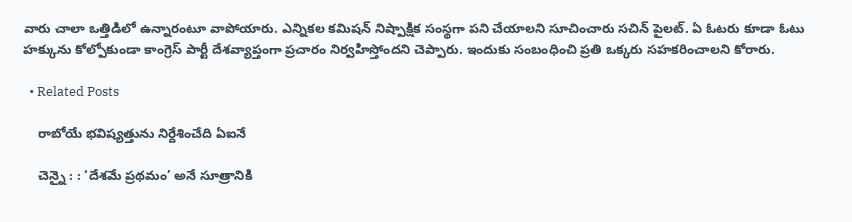వారు చాలా ఒత్తిడిలో ఉన్నారంటూ వాపోయారు. ఎన్నికల కమిషన్ నిష్పాక్షిక సంస్థగా పని చేయాలని సూచించారు స‌చిన్ పైల‌ట్. ఏ ఓటరు కూడా ఓటు హక్కును కోల్పోకుండా కాంగ్రెస్ పార్టీ దేశవ్యాప్తంగా ప్రచారం నిర్వహిస్తోందని చెప్పారు. ఇందుకు సంబంధించి ప్ర‌తి ఒక్క‌రు స‌హ‌క‌రించాల‌ని కోరారు.

  • Related Posts

    రాబోయే భ‌విష్య‌త్తును నిర్దేశించేది ఏఐనే

    చెన్నై : : ‘దేశమే ప్రథమం’ అనే సూత్రానికి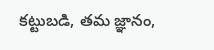కట్టుబడి, తమ జ్ఞానం,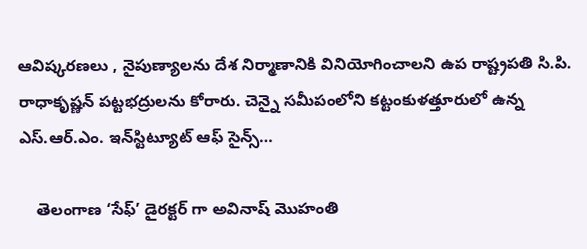ఆవిష్కరణలు , నైపుణ్యాలను దేశ నిర్మాణానికి వినియోగించాలని ఉప రాష్ట్రపతి సి.పి. రాధాకృష్ణన్ పట్టభద్రులను కోరారు. చెన్నై సమీపంలోని కట్టంకుళత్తూరులో ఉన్న ఎస్.ఆర్.ఎం. ఇన్‌స్టిట్యూట్ ఆఫ్ సైన్స్…

    తెలంగాణ ‘సేఫ్’ డైర‌క్ట‌ర్ గా అవినాష్ మొహంతి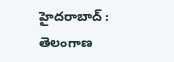హైద‌రాబాద్ : తెలంగాణ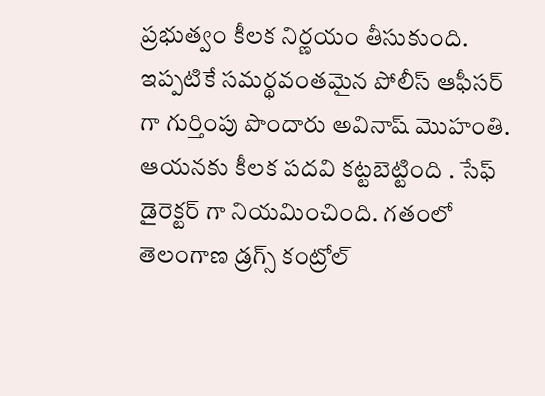ప్ర‌భుత్వం కీల‌క నిర్ణ‌యం తీసుకుంది. ఇప్ప‌టికే స‌మ‌ర్థ‌వంత‌మైన పోలీస్ ఆఫీస‌ర్ గా గుర్తింపు పొందారు అవినాష్ మొహంతి. ఆయ‌న‌కు కీల‌క ప‌ద‌వి క‌ట్ట‌బెట్టింది . సేఫ్ డైరెక్ట‌ర్ గా నియ‌మించింది. గతంలో తెలంగాణ డ్రగ్స్ కంట్రోల్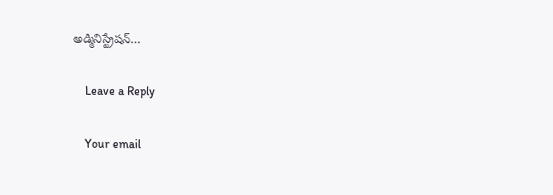అడ్మినిస్ట్రేషన్…

    Leave a Reply

    Your email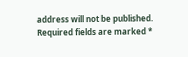address will not be published. Required fields are marked *